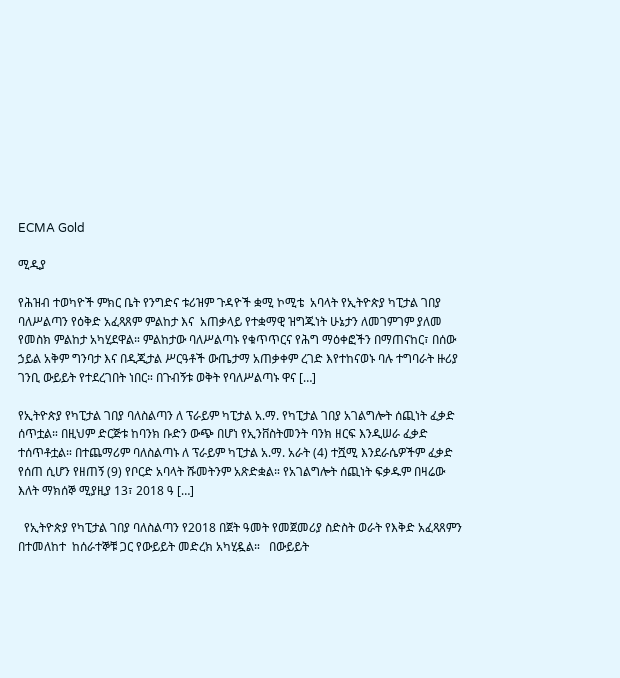ECMA Gold

ሚዲያ

የሕዝብ ተወካዮች ምክር ቤት የንግድና ቱሪዝም ጉዳዮች ቋሚ ኮሚቴ  አባላት የኢትዮጵያ ካፒታል ገበያ ባለሥልጣን የዕቅድ አፈጻጸም ምልከታ እና  አጠቃላይ የተቋማዊ ዝግጁነት ሁኔታን ለመገምገም ያለመ የመስክ ምልከታ አካሂደዋል። ምልከታው ባለሥልጣኑ የቁጥጥርና የሕግ ማዕቀፎችን በማጠናከር፣ በሰው ኃይል አቅም ግንባታ እና በዲጂታል ሥርዓቶች ውጤታማ አጠቃቀም ረገድ እየተከናወኑ ባሉ ተግባራት ዙሪያ  ገንቢ ውይይት የተደረገበት ነበር። በጉብኝቱ ወቅት የባለሥልጣኑ ዋና […]

የኢትዮጵያ የካፒታል ገበያ ባለስልጣን ለ ፕራይም ካፒታል አ.ማ. የካፒታል ገበያ አገልግሎት ሰጪነት ፈቃድ ሰጥቷል። በዚህም ድርጅቱ ከባንክ ቡድን ውጭ በሆነ የኢንቨስትመንት ባንክ ዘርፍ እንዲሠራ ፈቃድ ተሰጥቶቷል። በተጨማሪም ባለስልጣኑ ለ ፕራይም ካፒታል አ.ማ. አራት (4) ተሿሚ እንደራሴዎችም ፈቃድ የሰጠ ሲሆን የዘጠኝ (9) የቦርድ አባላት ሹመትንም አጽድቋል። የአገልግሎት ሰጪነት ፍቃዱም በዛሬው እለት ማክሰኞ ሚያዚያ 13፣ 2018 ዓ […]

  የኢትዮጵያ የካፒታል ገበያ ባለስልጣን የ2018 በጀት ዓመት የመጀመሪያ ስድስት ወራት የእቅድ አፈጻጸምን  በተመለከተ  ከሰራተኞቹ ጋር የውይይት መድረክ አካሂዷል።   በውይይት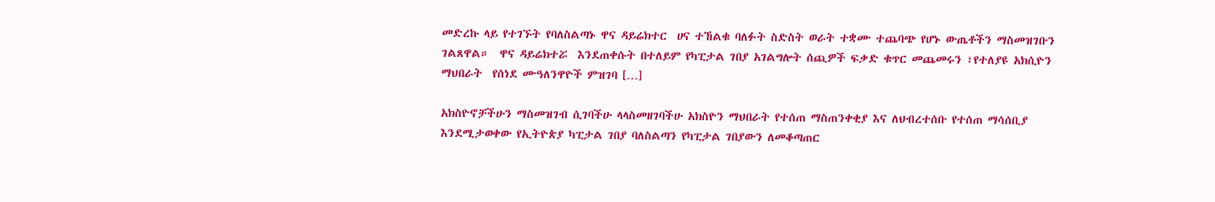መድረኩ ላይ የተገኙት የባለስልጣኑ ዋና ዳይሬክተር  ሀና ተኸልቁ ባለፉት ስድስት ወራት ተቋሙ ተጨባጭ የሆኑ ውጤቶችን ማስመዝገቡን ገልጸዋል።  ዋና ዳይሬክተሯ  እንደጠቀሱት በተለይም የካፒታል ገበያ አገልግሎት ሰጪዎች ፍቃድ ቁጥር መጨመሩን ፣የተለያዩ አክሲዮን ማህበራት  የሰነደ ሙዓለንዋዮች ምዝገባ […]

አክስዮኖቻችሁን ማስመዝገብ ሲገባችሁ ላላስመዘገባችሁ አክስዮን ማህበራት የተሰጠ ማስጠንቀቂያ እና ለህብረተሰቡ የተሰጠ ማሳሰቢያ እንደሚታወቀው የኢትዮጵያ ካፒታል ገበያ ባለስልጣን የካፒታል ገበያውን ለመቆጣጠር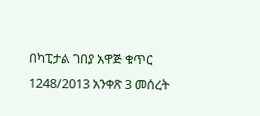በካፒታል ገበያ አዋጅ ቁጥር 1248/2013 አንቀጽ 3 መሰረት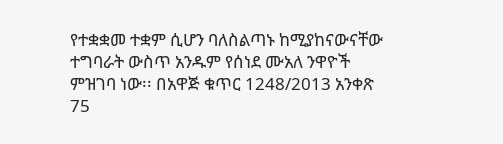የተቋቋመ ተቋም ሲሆን ባለስልጣኑ ከሚያከናውናቸው ተግባራት ውስጥ አንዱም የሰነደ ሙአለ ንዋዮች ምዝገባ ነው፡፡ በአዋጅ ቁጥር 1248/2013 አንቀጽ 75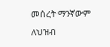መሰረት ማንኛውም ለህዝብ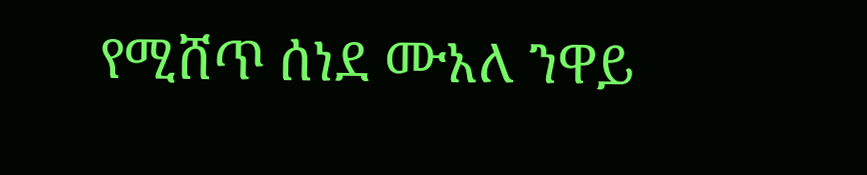የሚሸጥ ሰነደ ሙአለ ንዋይ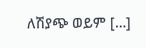ለሽያጭ ወይም […]